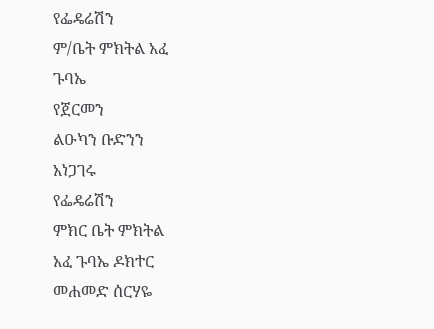የፌዴሬሽን
ም/ቤት ምክትል አፈ
ጉባኤ
የጀርመን
ልዑካን ቡድንን
አነጋገሩ
የፌዴሬሽን
ምክር ቤት ምክትል
አፈ ጉባኤ ዶክተር
መሐመድ ሰርሃዬ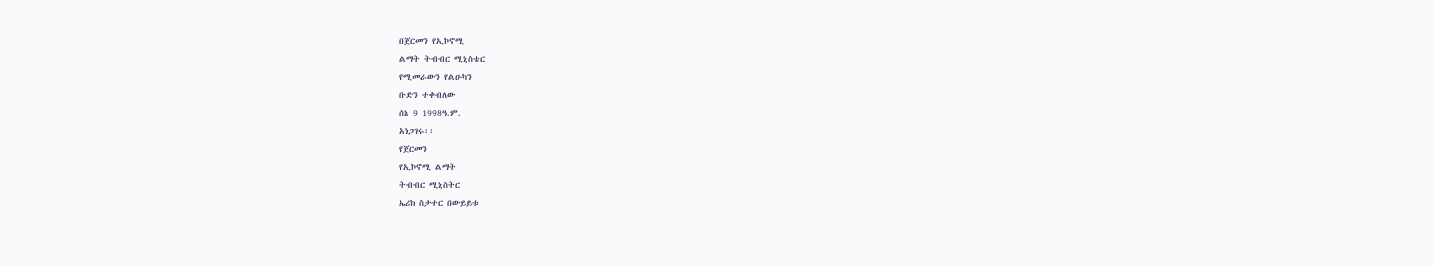በጀርመን የኢኮኖሚ
ልማት ትብብር ሚኒስቴር
የሚመራውን የልዑካን
ቡድን ተቀብለው
ሰኔ 9 1998ዓ.ም.
አነጋገሩ፡፡
የጀርመን
የኢኮኖሚ ልማት
ትብብር ሚኒስትር
ኤሪክ ስታተር በውይይቱ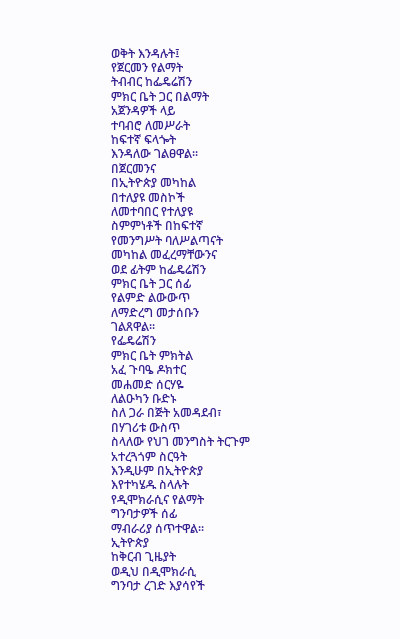ወቅት እንዳሉት፤
የጀርመን የልማት
ትብብር ከፌዴሬሽን
ምክር ቤት ጋር በልማት
አጀንዳዎች ላይ
ተባብሮ ለመሥራት
ከፍተኛ ፍላጐት
እንዳለው ገልፀዋል፡፡
በጀርመንና
በኢትዮጵያ መካከል
በተለያዩ መስኮች
ለመተባበር የተለያዩ
ስምምነቶች በከፍተኛ
የመንግሥት ባለሥልጣናት
መካከል መፈረማቸውንና
ወደ ፊትም ከፌዴሬሽን
ምክር ቤት ጋር ሰፊ
የልምድ ልውውጥ
ለማድረግ መታሰቡን
ገልጸዋል፡፡
የፌዴሬሽን
ምክር ቤት ምክትል
አፈ ጉባዔ ዶክተር
መሐመድ ሰርሃዬ
ለልዑካን ቡድኑ
ስለ ጋራ በጅት አመዳደብ፣
በሃገሪቱ ውስጥ
ስላለው የህገ መንግስት ትርጉም
አተረጓጎም ስርዓት
እንዲሁም በኢትዮጵያ
እየተካሄዱ ስላሉት
የዲሞክራሲና የልማት
ግንባታዎች ሰፊ
ማብራሪያ ሰጥተዋል፡፡
ኢትዮጵያ
ከቅርብ ጊዜያት
ወዲህ በዲሞክራሲ
ግንባታ ረገድ እያሳየች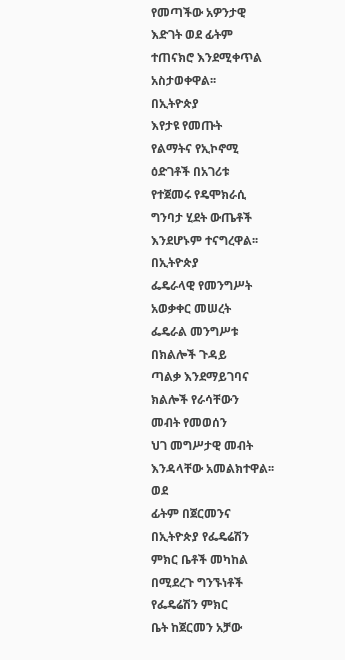የመጣችው አዎንታዊ
እድገት ወደ ፊትም
ተጠናክሮ እንደሚቀጥል
አስታወቀዋል፡፡
በኢትዮጵያ
እየታዩ የመጡት
የልማትና የኢኮኖሚ
ዕድገቶች በአገሪቱ
የተጀመሩ የዴሞክራሲ
ግንባታ ሂደት ውጤቶች
እንደሆኑም ተናግረዋል፡፡
በኢትዮጵያ
ፌዴራላዊ የመንግሥት
አወቃቀር መሠረት
ፌዴራል መንግሥቱ
በክልሎች ጉዳይ
ጣልቃ እንደማይገባና
ክልሎች የራሳቸውን
መብት የመወሰን
ህገ መግሥታዊ መብት
እንዳላቸው አመልክተዋል፡፡
ወደ
ፊትም በጀርመንና
በኢትዮጵያ የፌዴሬሽን
ምክር ቤቶች መካከል
በሚደረጉ ግንኙነቶች
የፌዴሬሽን ምክር
ቤት ከጀርመን አቻው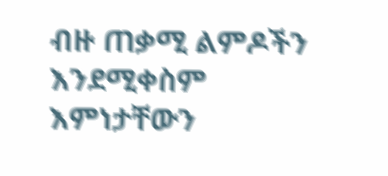ብዙ ጠቃሚ ልምዶችን
እንደሚቀስም እምነታቸውን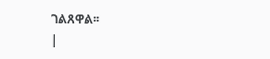ገልጸዋል፡፡
|